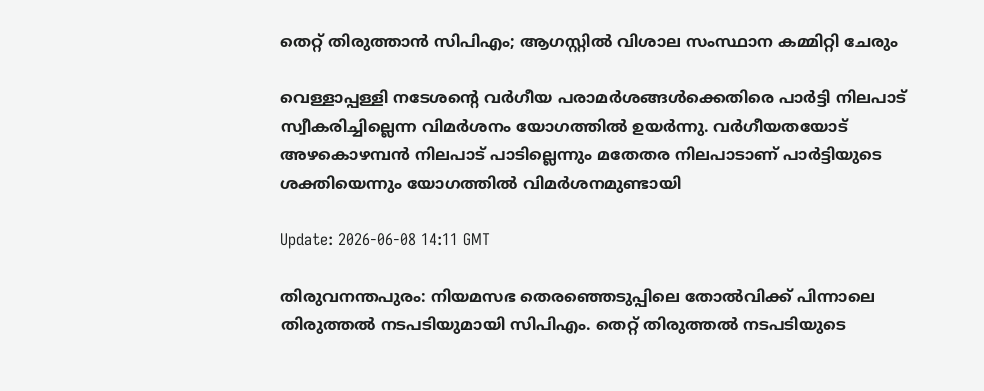തെറ്റ് തിരുത്താൻ സിപിഎം; ആഗസ്റ്റിൽ വിശാല സംസ്ഥാന കമ്മിറ്റി ചേരും

വെള്ളാപ്പള്ളി നടേശന്റെ വർഗീയ പരാമർശങ്ങൾക്കെതിരെ പാർട്ടി നിലപാട് സ്വീകരിച്ചില്ലെന്ന വിമർശനം യോഗത്തിൽ ഉയർന്നു. വർഗീയതയോട് അഴകൊഴമ്പൻ നിലപാട് പാടില്ലെന്നും മതേതര നിലപാടാണ് പാർട്ടിയുടെ ശക്തിയെന്നും യോഗത്തിൽ വിമർശനമുണ്ടായി

Update: 2026-06-08 14:11 GMT

തിരുവനന്തപുരം: നിയമസഭ തെരഞ്ഞെടുപ്പിലെ തോൽവിക്ക് പിന്നാലെ തിരുത്തൽ നടപടിയുമായി സിപിഎം. തെറ്റ് തിരുത്തൽ നടപടിയുടെ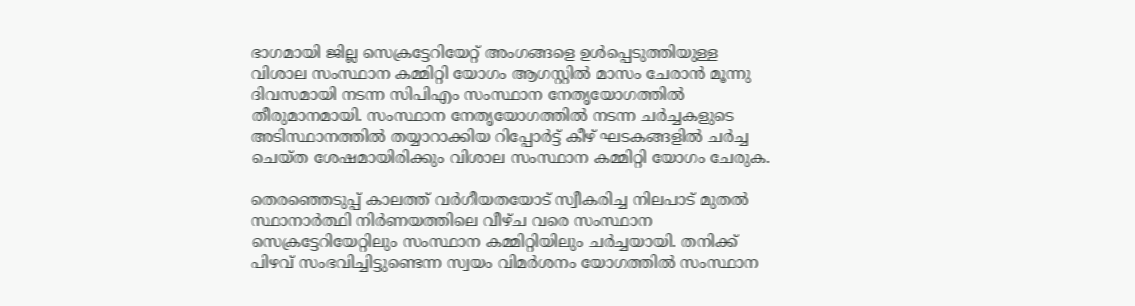ഭാഗമായി ജില്ല സെക്രട്ടേറിയേറ്റ് അംഗങ്ങളെ ഉൾപ്പെടുത്തിയുള്ള വിശാല സംസ്ഥാന കമ്മിറ്റി യോഗം ആഗസ്റ്റിൽ മാസം ചേരാൻ മൂന്നു ദിവസമായി നടന്ന സിപിഎം സംസ്ഥാന നേതൃയോഗത്തിൽ തീരുമാനമായി. സംസ്ഥാന നേതൃയോഗത്തിൽ നടന്ന ചർച്ചകളുടെ അടിസ്ഥാനത്തിൽ തയ്യാറാക്കിയ റിപ്പോർട്ട് കീഴ് ഘടകങ്ങളിൽ ചർച്ച ചെയ്ത ശേഷമായിരിക്കും വിശാല സംസ്ഥാന കമ്മിറ്റി യോഗം ചേരുക.

തെരഞ്ഞെടുപ്പ് കാലത്ത് വർഗീയതയോട് സ്വീകരിച്ച നിലപാട് മുതൽ സ്ഥാനാർത്ഥി നിർണയത്തിലെ വീഴ്ച വരെ സംസ്ഥാന സെക്രട്ടേറിയേറ്റിലും സംസ്ഥാന കമ്മിറ്റിയിലും ചർച്ചയായി. തനിക്ക് പിഴവ് സംഭവിച്ചിട്ടുണ്ടെന്ന സ്വയം വിമർശനം യോഗത്തിൽ സംസ്ഥാന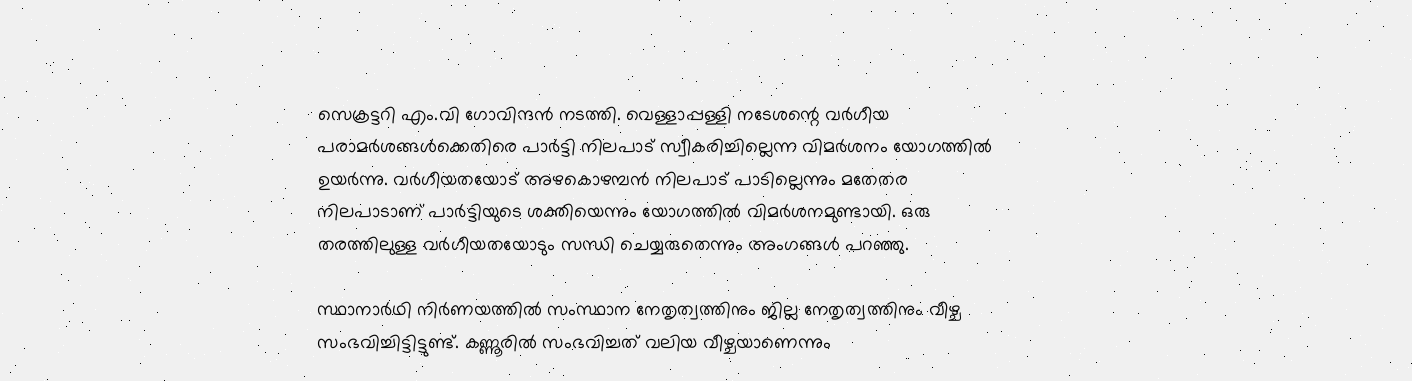സെക്രട്ടറി എം.വി ഗോവിന്ദൻ നടത്തി. വെള്ളാപ്പള്ളി നടേശന്റെ വർഗീയ പരാമർശങ്ങൾക്കെതിരെ പാർട്ടി നിലപാട് സ്വീകരിച്ചില്ലെന്ന വിമർശനം യോഗത്തിൽ ഉയർന്നു. വർഗീയതയോട് അഴകൊഴമ്പൻ നിലപാട് പാടില്ലെന്നും മതേതര നിലപാടാണ് പാർട്ടിയുടെ ശക്തിയെന്നും യോഗത്തിൽ വിമർശനമുണ്ടായി. ഒരു തരത്തിലുള്ള വർഗീയതയോടും സന്ധി ചെയ്യരുതെന്നും അംഗങ്ങൾ പറഞ്ഞു.

സ്ഥാനാർഥി നിർണയത്തിൽ സംസ്ഥാന നേതൃത്വത്തിനും ജില്ല നേതൃത്വത്തിനും വീഴ്ച സംഭവിച്ചിട്ടിട്ടുണ്ട്. കണ്ണൂരിൽ സംഭവിച്ചത് വലിയ വീഴ്ചയാണെന്നും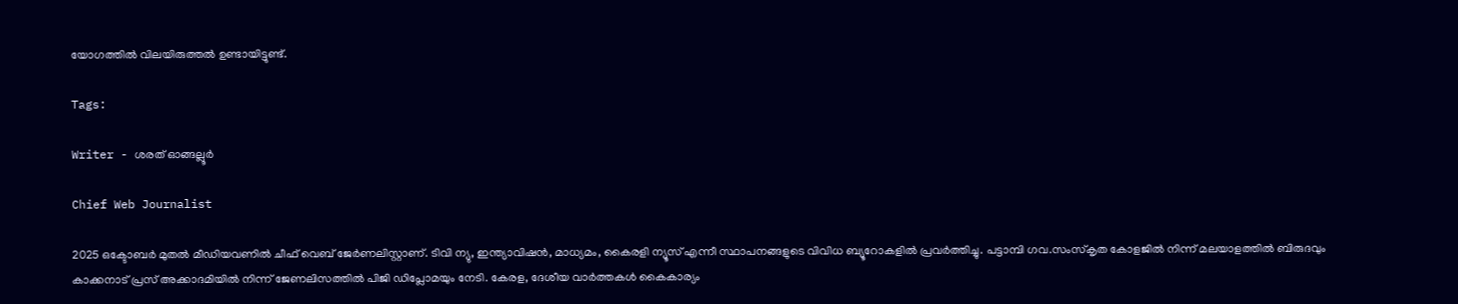യോഗത്തിൽ വിലയിരുത്തൽ ഉണ്ടായിട്ടുണ്ട്.

Tags:

Writer - ശരത് ഓങ്ങല്ലൂർ

Chief Web Journalist

2025 ഒക്ടോബർ മുതൽ മീ‍ഡിയവണിൽ ചീഫ് വെബ് ജേർണലിസ്റ്റാണ്. ടിവി ന്യു, ഇന്ത്യാവിഷൻ, മാധ്യമം, കൈരളി ന്യൂസ് എന്നീ സ്ഥാപനങ്ങളുടെ വിവിധ ബ്യൂറോകളിൽ പ്രവർത്തിച്ചു. പട്ടാമ്പി ഗവ.സംസ്കൃത കോളജിൽ നിന്ന് മലയാളത്തിൽ ബിരുദവും കാക്കനാട് പ്രസ് അക്കാദമിയിൽ നിന്ന് ജേണലിസത്തിൽ പിജി ഡിപ്ലോമയും നേടി. കേരള, ദേശീയ വാർത്തകൾ കൈകാര്യം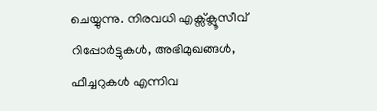ചെയ്യുന്നു. നിരവധി എക്സ്ക്ലൂസീവ് റിപ്പോർട്ടുകൾ, അഭിമുഖങ്ങള്‍, ഫീച്ചറുകള്‍ എന്നിവ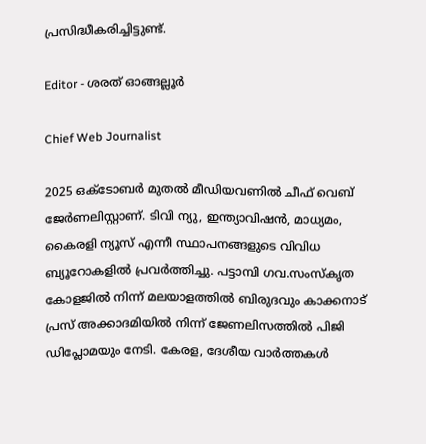പ്രസിദ്ധീകരിച്ചിട്ടുണ്ട്.

Editor - ശരത് ഓങ്ങല്ലൂർ

Chief Web Journalist

2025 ഒക്ടോബർ മുതൽ മീ‍ഡിയവണിൽ ചീഫ് വെബ് ജേർണലിസ്റ്റാണ്. ടിവി ന്യു, ഇന്ത്യാവിഷൻ, മാധ്യമം, കൈരളി ന്യൂസ് എന്നീ സ്ഥാപനങ്ങളുടെ വിവിധ ബ്യൂറോകളിൽ പ്രവർത്തിച്ചു. പട്ടാമ്പി ഗവ.സംസ്കൃത കോളജിൽ നിന്ന് മലയാളത്തിൽ ബിരുദവും കാക്കനാട് പ്രസ് അക്കാദമിയിൽ നിന്ന് ജേണലിസത്തിൽ പിജി ഡിപ്ലോമയും നേടി. കേരള, ദേശീയ വാർത്തകൾ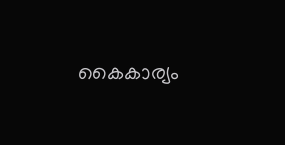കൈകാര്യം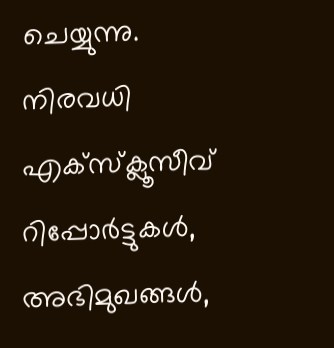ചെയ്യുന്നു. നിരവധി എക്സ്ക്ലൂസീവ് റിപ്പോർട്ടുകൾ, അഭിമുഖങ്ങള്‍,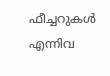ഫീച്ചറുകള്‍ എന്നിവ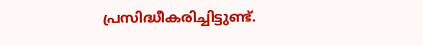പ്രസിദ്ധീകരിച്ചിട്ടുണ്ട്.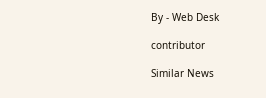By - Web Desk

contributor

Similar News